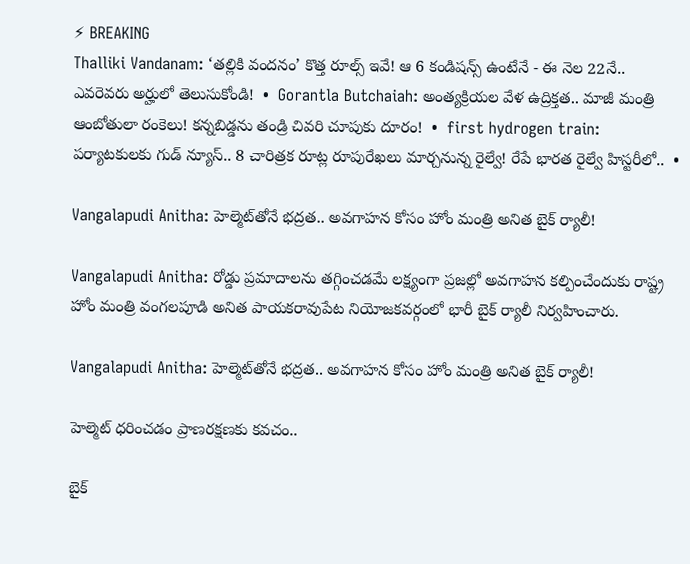⚡ BREAKING
Thalliki Vandanam: ‘తల్లికి వందనం’ కొత్త రూల్స్ ఇవే! ఆ 6 కండిషన్స్ ఉంటేనే - ఈ నెల 22నే.. ఎవరెవరు అర్హులో తెలుసుకోండి!  •  Gorantla Butchaiah: అంత్యక్రియల వేళ ఉద్రిక్తత.. మాజీ మంత్రి ఆంబోతులా రంకెలు! కన్నబిడ్డను తండ్రి చివరి చూపుకు దూరం!  •  first hydrogen train: పర్యాటకులకు గుడ్ న్యూస్.. 8 చారిత్రక రూట్ల రూపురేఖలు మార్చనున్న రైల్వే! రేపే భారత రైల్వే హిస్టరీలో..  •

Vangalapudi Anitha: హెల్మెట్‌తోనే భద్రత.. అవగాహన కోసం హోం మంత్రి అనిత బైక్ ర్యాలీ!

Vangalapudi Anitha: రోడ్డు ప్రమాదాలను తగ్గించడమే లక్ష్యంగా ప్రజల్లో అవగాహన కల్పించేందుకు రాష్ట్ర హోం మంత్రి వంగలపూడి అనిత పాయకరావుపేట నియోజకవర్గంలో భారీ బైక్ ర్యాలీ నిర్వహించారు.

Vangalapudi Anitha: హెల్మెట్‌తోనే భద్రత.. అవగాహన కోసం హోం మంత్రి అనిత బైక్ ర్యాలీ!

హెల్మెట్ ధరించడం ప్రాణరక్షణకు కవచం..

బైక్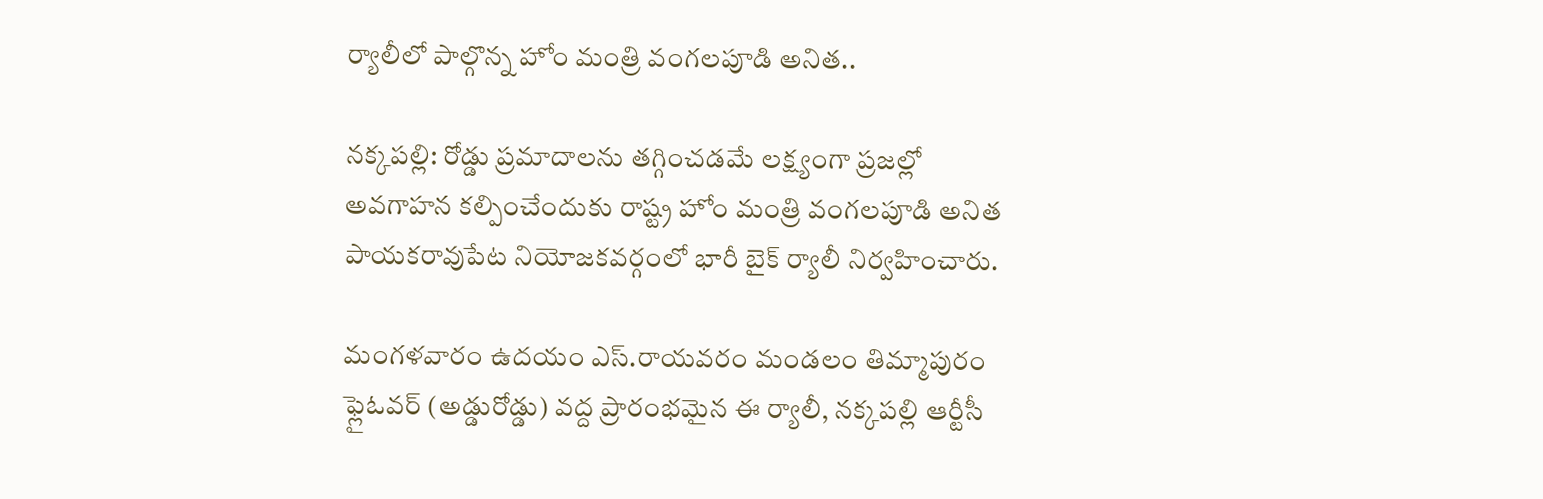ర్యాలీలో పాల్గొన్న హోం మంత్రి వంగలపూడి అనిత..

నక్కపల్లి: రోడ్డు ప్రమాదాలను తగ్గించడమే లక్ష్యంగా ప్రజల్లో అవగాహన కల్పించేందుకు రాష్ట్ర హోం మంత్రి వంగలపూడి అనిత పాయకరావుపేట నియోజకవర్గంలో భారీ బైక్ ర్యాలీ నిర్వహించారు.

మంగళవారం ఉదయం ఎస్.రాయవరం మండలం తిమ్మాపురం ఫ్లైఓవర్ (అడ్డురోడ్డు) వద్ద ప్రారంభమైన ఈ ర్యాలీ, నక్కపల్లి ఆర్టీసీ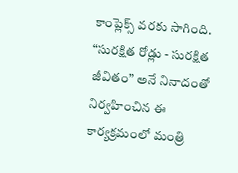కాంప్లెక్స్ వరకు సాగింది. “సురక్షిత రోడ్లు - సురక్షిత జీవితం” అనే నినాదంతో నిర్వహించిన ఈ కార్యక్రమంలో మంత్రి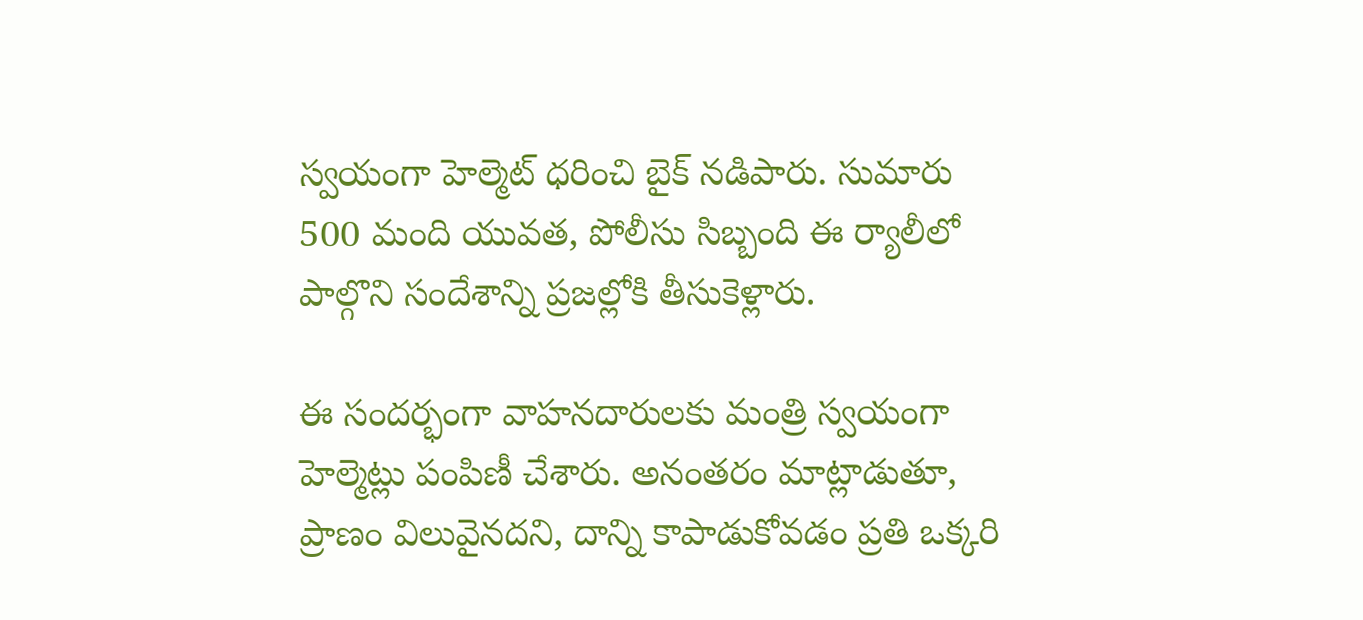స్వయంగా హెల్మెట్ ధరించి బైక్ నడిపారు. సుమారు 500 మంది యువత, పోలీసు సిబ్బంది ఈ ర్యాలీలో పాల్గొని సందేశాన్ని ప్రజల్లోకి తీసుకెళ్లారు.

ఈ సందర్భంగా వాహనదారులకు మంత్రి స్వయంగా హెల్మెట్లు పంపిణీ చేశారు. అనంతరం మాట్లాడుతూ, ప్రాణం విలువైనదని, దాన్ని కాపాడుకోవడం ప్రతి ఒక్కరి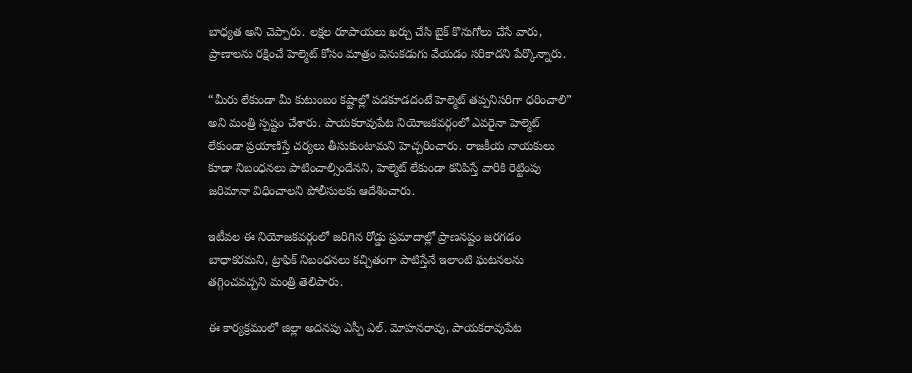బాధ్యత అని చెప్పారు. లక్షల రూపాయలు ఖర్చు చేసి బైక్ కొనుగోలు చేసే వారు, ప్రాణాలను రక్షించే హెల్మెట్ కోసం మాత్రం వెనుకడుగు వేయడం సరికాదని పేర్కొన్నారు.

“మీరు లేకుండా మీ కుటుంబం కష్టాల్లో పడకూడదంటే హెల్మెట్ తప్పనిసరిగా ధరించాలి” అని మంత్రి స్పష్టం చేశారు. పాయకరావుపేట నియోజకవర్గంలో ఎవరైనా హెల్మెట్ లేకుండా ప్రయాణిస్తే చర్యలు తీసుకుంటామని హెచ్చరించారు. రాజకీయ నాయకులు కూడా నిబంధనలు పాటించాల్సిందేనని, హెల్మెట్ లేకుండా కనిపిస్తే వారికి రెట్టింపు జరిమానా విధించాలని పోలీసులకు ఆదేశించారు.

ఇటీవల ఈ నియోజకవర్గంలో జరిగిన రోడ్డు ప్రమాదాల్లో ప్రాణనష్టం జరగడం బాధాకరమని, ట్రాఫిక్ నిబంధనలు కచ్చితంగా పాటిస్తేనే ఇలాంటి ఘటనలను తగ్గించవచ్చని మంత్రి తెలిపారు.

ఈ కార్యక్రమంలో జిల్లా అదనపు ఎస్పీ ఎల్. మోహనరావు, పాయకరావుపేట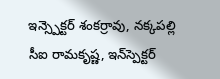ఇన్స్పెక్టర్ శంకర్రావు, నక్కపల్లి సీఐ రామకృష్ణ, ఇన్‌స్పెక్టర్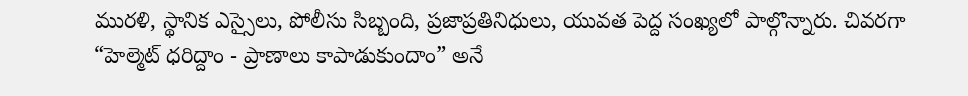మురళి, స్థానిక ఎస్సైలు, పోలీసు సిబ్బంది, ప్రజాప్రతినిధులు, యువత పెద్ద సంఖ్యలో పాల్గొన్నారు. చివరగా “హెల్మెట్ ధరిద్దాం - ప్రాణాలు కాపాడుకుందాం” అనే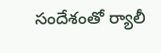సందేశంతో ర్యాలీ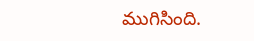ముగిసింది.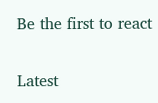Be the first to react

Latest